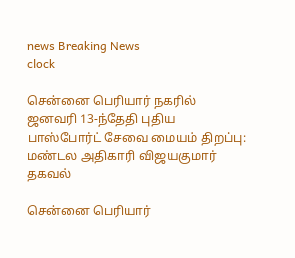news Breaking News
clock

சென்னை பெரியார் நகரில் ஜனவரி 13-ந்தேதி புதிய பாஸ்போர்ட் சேவை மையம் திறப்பு: மண்டல அதிகாரி விஜயகுமார் தகவல்

சென்னை பெரியார்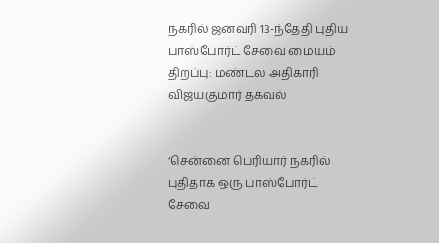நகரில் ஜனவரி 13-ந்தேதி புதிய பாஸ்போர்ட் சேவை மையம் திறப்பு: மண்டல அதிகாரி விஜயகுமார் தகவல்


‘சென்னை பெரியார் நகரில் புதிதாக ஒரு பாஸ்போர்ட் சேவை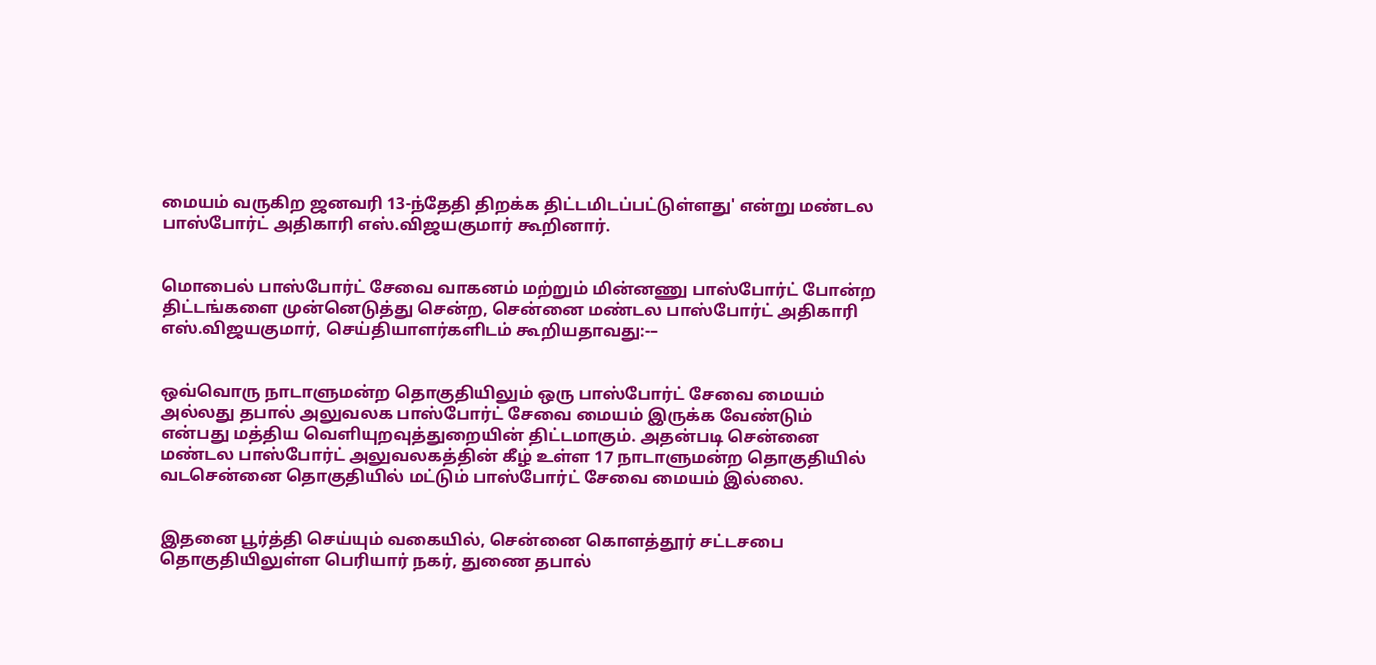மையம் வருகிற ஜனவரி 13-ந்தேதி திறக்க திட்டமிடப்பட்டுள்ளது' என்று மண்டல பாஸ்போர்ட் அதிகாரி எஸ்.விஜயகுமார் கூறினார்.


மொபைல் பாஸ்போர்ட் சேவை வாகனம் மற்றும் மின்னணு பாஸ்போர்ட் போன்ற திட்டங்களை முன்னெடுத்து சென்ற, சென்னை மண்டல பாஸ்போர்ட் அதிகாரி எஸ்.விஜயகுமார், செய்தியாளர்களிடம் கூறியதாவது:-–


ஒவ்வொரு நாடாளுமன்ற தொகுதியிலும் ஒரு பாஸ்போர்ட் சேவை மையம் அல்லது தபால் அலுவலக பாஸ்போர்ட் சேவை மையம் இருக்க வேண்டும் என்பது மத்திய வெளியுறவுத்துறையின் திட்டமாகும். அதன்படி சென்னை மண்டல பாஸ்போர்ட் அலுவலகத்தின் கீழ் உள்ள 17 நாடாளுமன்ற தொகுதியில் வடசென்னை தொகுதியில் மட்டும் பாஸ்போர்ட் சேவை மையம் இல்லை.


இதனை பூர்த்தி செய்யும் வகையில், சென்னை கொளத்தூர் சட்டசபை தொகுதியிலுள்ள பெரியார் நகர், துணை தபால்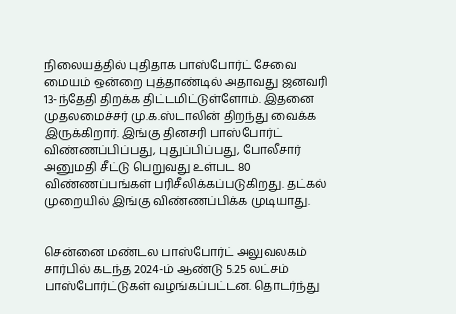நிலையத்தில் புதிதாக பாஸ்போர்ட் சேவை மையம் ஒன்றை புத்தாண்டில் அதாவது ஜனவரி 13-ந்தேதி திறக்க திட்டமிட்டுள்ளோம். இதனை முதலமைச்சர் மு.க.ஸ்டாலின் திறந்து வைக்க இருக்கிறார். இங்கு தினசரி பாஸ்போர்ட் விண்ணப்பிப்பது, புதுப்பிப்பது, போலீசார் அனுமதி சீட்டு பெறுவது உள்பட 80 விண்ணப்பங்கள் பரிசீலிக்கப்படுகிறது. தட்கல் முறையில் இங்கு விண்ணப்பிக்க முடியாது.


சென்னை மண்டல பாஸ்போர்ட் அலுவலகம் சார்பில் கடந்த 2024-ம் ஆண்டு 5.25 லட்சம் பாஸ்போர்ட்டுகள் வழங்கப்பட்டன. தொடர்ந்து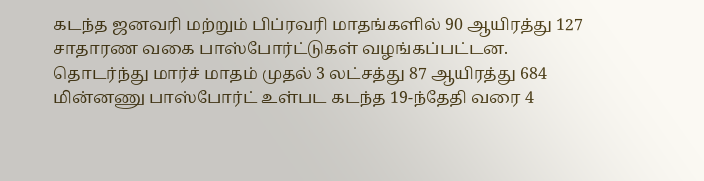கடந்த ஜனவரி மற்றும் பிப்ரவரி மாதங்களில் 90 ஆயிரத்து 127 சாதாரண வகை பாஸ்போர்ட்டுகள் வழங்கப்பட்டன. தொடர்ந்து மார்ச் மாதம் முதல் 3 லட்சத்து 87 ஆயிரத்து 684 மின்னணு பாஸ்போர்ட் உள்பட கடந்த 19-ந்தேதி வரை 4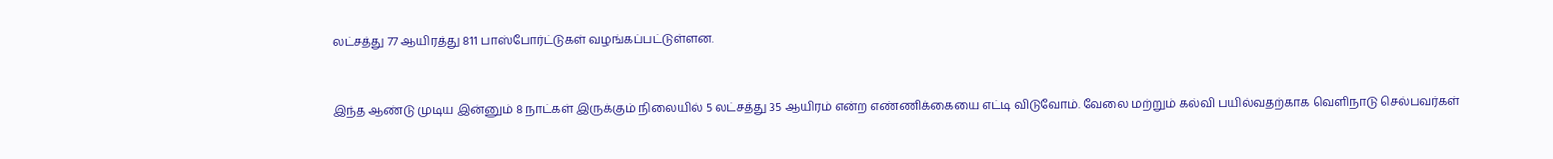லட்சத்து 77 ஆயிரத்து 811 பாஸ்போர்ட்டுகள் வழங்கப்பட்டுள்ளன.


இந்த ஆண்டு முடிய இன்னும் 8 நாட்கள் இருக்கும் நிலையில் 5 லட்சத்து 35 ஆயிரம் என்ற எண்ணிக்கையை எட்டி விடுவோம். வேலை மற்றும் கல்வி பயில்வதற்காக வெளிநாடு செல்பவர்கள்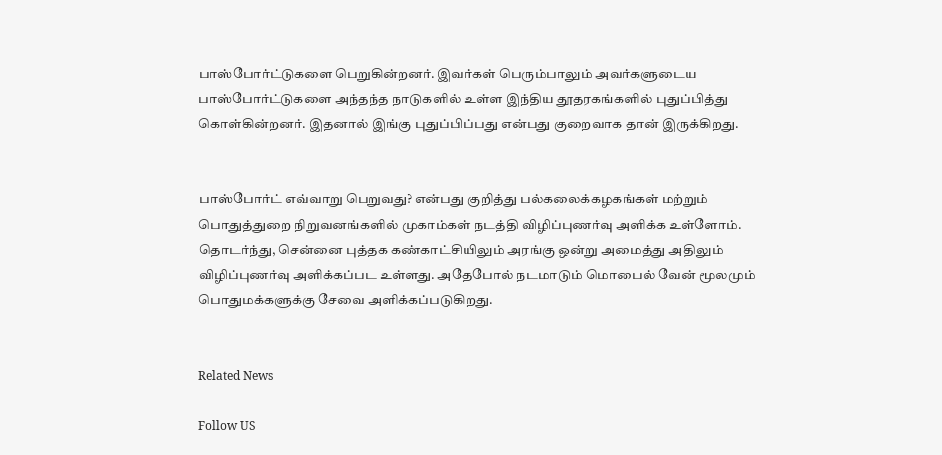பாஸ்போர்ட்டுகளை பெறுகின்றனர். இவர்கள் பெரும்பாலும் அவர்களுடைய பாஸ்போர்ட்டுகளை அந்தந்த நாடுகளில் உள்ள இந்திய தூதரகங்களில் புதுப்பித்து கொள்கின்றனர். இதனால் இங்கு புதுப்பிப்பது என்பது குறைவாக தான் இருக்கிறது.


பாஸ்போர்ட் எவ்வாறு பெறுவது? என்பது குறித்து பல்கலைக்கழகங்கள் மற்றும் பொதுத்துறை நிறுவனங்களில் முகாம்கள் நடத்தி விழிப்புணர்வு அளிக்க உள்ளோம். தொடர்ந்து, சென்னை புத்தக கண்காட்சியிலும் அரங்கு ஒன்று அமைத்து அதிலும் விழிப்புணர்வு அளிக்கப்பட உள்ளது. அதேபோல் நடமாடும் மொபைல் வேன் மூலமும் பொதுமக்களுக்கு சேவை அளிக்கப்படுகிறது.


Related News

Follow US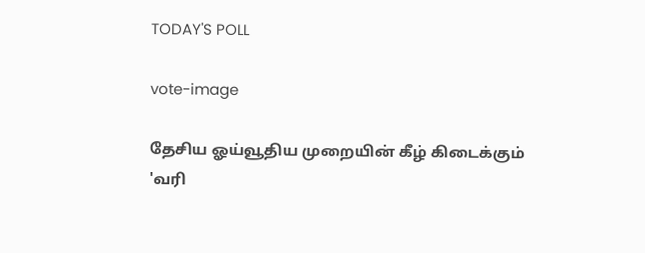TODAY'S POLL

vote-image

தேசிய ஓய்வூதிய முறையின் கீழ் கிடைக்கும் 'வரி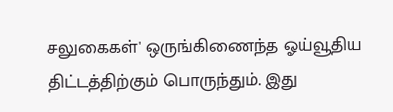சலுகைகள்' ஒருங்கிணைந்த ஓய்வூதிய திட்டத்திற்கும் பொருந்தும். இது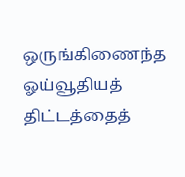ஒருங்கிணைந்த ஓய்வூதியத் திட்டத்தைத்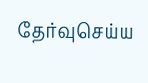தேர்வுசெய்ய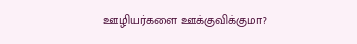ஊழியர்களை ஊக்குவிக்குமா?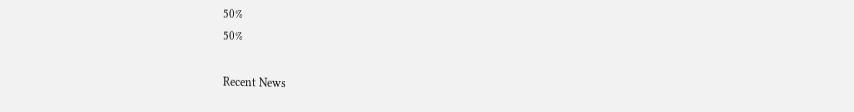50%
50%

Recent News